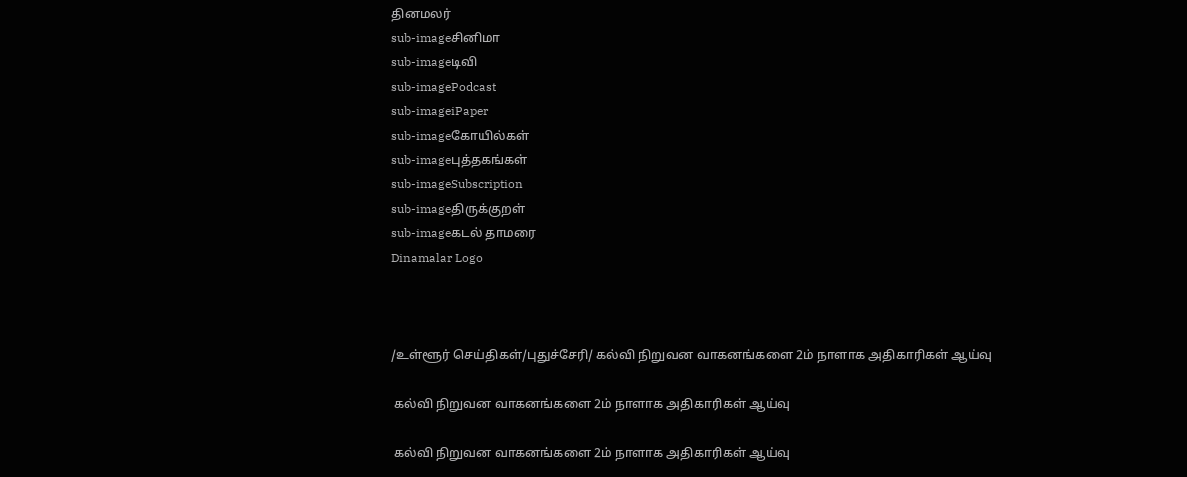தினமலர்
sub-imageசினிமா
sub-imageடிவி
sub-imagePodcast
sub-imageiPaper
sub-imageகோயில்கள்
sub-imageபுத்தகங்கள்
sub-imageSubscription
sub-imageதிருக்குறள்
sub-imageகடல் தாமரை
Dinamalar Logo



/உள்ளூர் செய்திகள்/புதுச்சேரி/ கல்வி நிறுவன வாகனங்களை 2ம் நாளாக அதிகாரிகள் ஆய்வு

 கல்வி நிறுவன வாகனங்களை 2ம் நாளாக அதிகாரிகள் ஆய்வு

 கல்வி நிறுவன வாகனங்களை 2ம் நாளாக அதிகாரிகள் ஆய்வு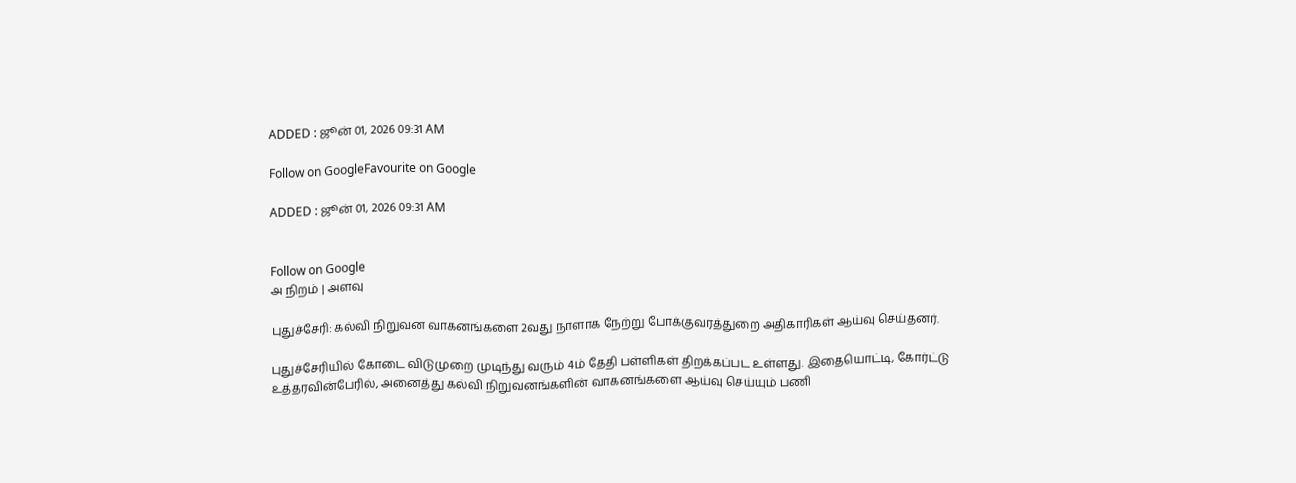ADDED : ஜூன் 01, 2026 09:31 AM

Follow on GoogleFavourite on Google

ADDED : ஜூன் 01, 2026 09:31 AM


Follow on Google
அ நிறம் | அளவு

புதுச்சேரி: கல்வி நிறுவன வாகனங்களை 2வது நாளாக நேற்று போக்குவரத்துறை அதிகாரிகள் ஆய்வு செய்தனர்.

புதுச்சேரியில் கோடை விடுமுறை முடிந்து வரும் 4ம் தேதி பள்ளிகள் திறக்கப்பட உள்ளது. இதையொட்டி, கோர்ட்டு உத்தரவின்பேரில், அனைத்து கல்வி நிறுவனங்களின் வாகனங்களை ஆய்வு செய்யும் பணி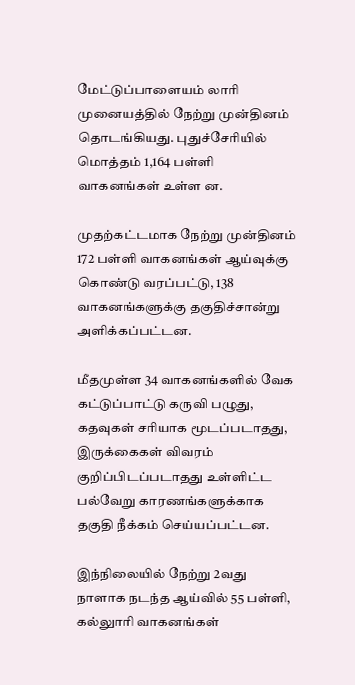மேட்டுப்பாளையம் லாரி முனையத்தில் நேற்று முன்தினம் தொடங்கியது. புதுச்சேரியில் மொத்தம் 1,164 பள்ளி வாகனங்கள் உள்ள ன.

முதற்கட்டமாக நேற்று முன்தினம் 172 பள்ளி வாகனங்கள் ஆய்வுக்கு கொண்டு வரப்பட்டு, 138 வாகனங்களுக்கு தகுதிச்சான்று அளிக்கப்பட்டன.

மீதமுள்ள 34 வாகனங்களில் வேக கட்டுப்பாட்டு கருவி பழுது, கதவுகள் சரியாக மூடப்படாதது, இருக்கைகள் விவரம் குறிப்பிடப்படாதது உள்ளிட்ட பல்வேறு காரணங்களுக்காக தகுதி நீக்கம் செய்யப்பட்டன.

இந்நிலையில் நேற்று 2வது நாளாக நடந்த ஆய்வில் 55 பள்ளி, கல்லுாரி வாகனங்கள்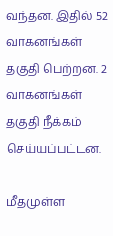வந்தன. இதில் 52 வாகனங்கள் தகுதி பெற்றன. 2 வாகனங்கள் தகுதி நீக்கம் செய்யப்பட்டன.

மீதமுள்ள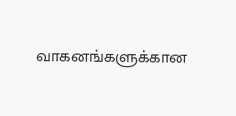வாகனங்களுக்கான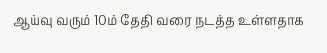ஆய்வு வரும் 10ம் தேதி வரை நடத்த உள்ளதாக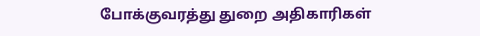போக்குவரத்து துறை அதிகாரிகள்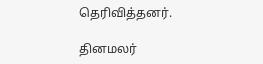தெரிவித்தனர்.

தினமலர்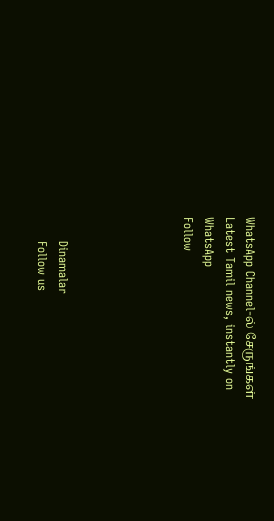WhatsApp Channel-ல் சேருங்கள்
Latest Tamil news, instantly on WhatsApp
Follow





      Dinamalar
      Follow us